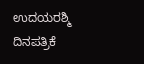ಉದಯರಶ್ಮಿ ದಿನಪತ್ರಿಕೆ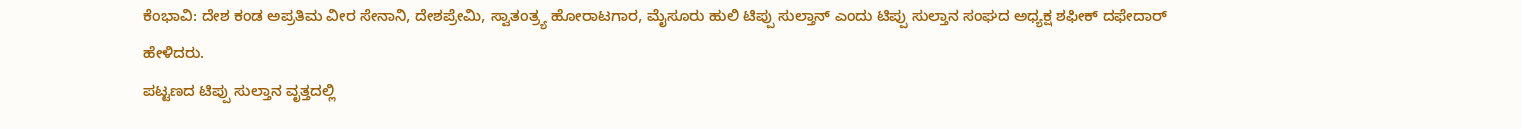ಕೆಂಭಾವಿ: ದೇಶ ಕಂಡ ಅಪ್ರತಿಮ ವೀರ ಸೇನಾನಿ, ದೇಶಪ್ರೇಮಿ, ಸ್ವಾತಂತ್ರ್ಯ ಹೋರಾಟಗಾರ, ಮೈಸೂರು ಹುಲಿ ಟಿಪ್ಪು ಸುಲ್ತಾನ್ ಎಂದು ಟಿಪ್ಪು ಸುಲ್ತಾನ ಸಂಘದ ಅಧ್ಯಕ್ಷ ಶಫೀಕ್ ದಫೇದಾರ್ ಹೇಳಿದರು.
ಪಟ್ಟಣದ ಟಿಪ್ಪು ಸುಲ್ತಾನ ವೃತ್ತದಲ್ಲಿ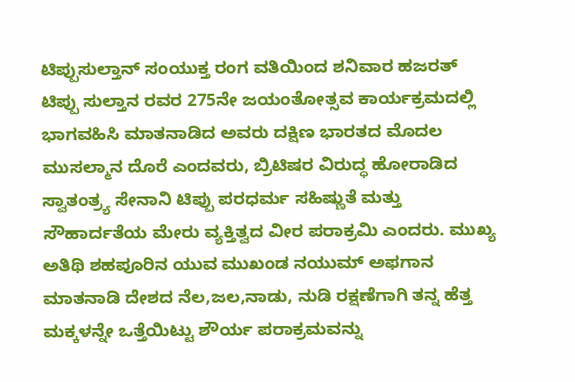ಟಿಪ್ಪುಸುಲ್ತಾನ್ ಸಂಯುಕ್ತ ರಂಗ ವತಿಯಿಂದ ಶನಿವಾರ ಹಜರತ್ ಟಿಪ್ಪು ಸುಲ್ತಾನ ರವರ 275ನೇ ಜಯಂತೋತ್ಸವ ಕಾರ್ಯಕ್ರಮದಲ್ಲಿ ಭಾಗವಹಿಸಿ ಮಾತನಾಡಿದ ಅವರು ದಕ್ಷಿಣ ಭಾರತದ ಮೊದಲ ಮುಸಲ್ಮಾನ ದೊರೆ ಎಂದವರು, ಬ್ರಿಟಿಷರ ವಿರುದ್ಧ ಹೋರಾಡಿದ ಸ್ವಾತಂತ್ರ್ಯ ಸೇನಾನಿ ಟಿಪ್ಪು ಪರಧರ್ಮ ಸಹಿಷ್ಣುತೆ ಮತ್ತು ಸೌಹಾರ್ದತೆಯ ಮೇರು ವ್ಯಕ್ತಿತ್ವದ ವೀರ ಪರಾಕ್ರಮಿ ಎಂದರು. ಮುಖ್ಯ ಅತಿಥಿ ಶಹಪೂರಿನ ಯುವ ಮುಖಂಡ ನಯುಮ್ ಅಫಗಾನ ಮಾತನಾಡಿ ದೇಶದ ನೆಲ,ಜಲ,ನಾಡು, ನುಡಿ ರಕ್ಷಣೆಗಾಗಿ ತನ್ನ ಹೆತ್ತ ಮಕ್ಕಳನ್ನೇ ಒತ್ತೆಯಿಟ್ಟು ಶೌರ್ಯ ಪರಾಕ್ರಮವನ್ನು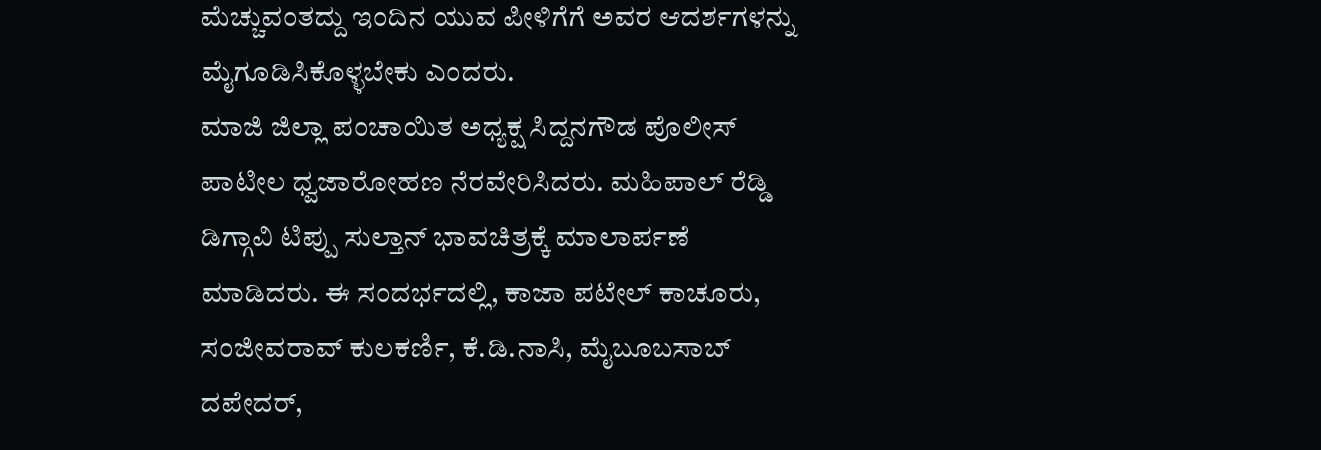ಮೆಚ್ಚುವಂತದ್ದು ಇಂದಿನ ಯುವ ಪೀಳಿಗೆಗೆ ಅವರ ಆದರ್ಶಗಳನ್ನು ಮೈಗೂಡಿಸಿಕೊಳ್ಳಬೇಕು ಎಂದರು.
ಮಾಜಿ ಜಿಲ್ಲಾ ಪಂಚಾಯಿತ ಅಧ್ಯಕ್ಷ ಸಿದ್ದನಗೌಡ ಪೊಲೀಸ್ ಪಾಟೀಲ ಧ್ವಜಾರೋಹಣ ನೆರವೇರಿಸಿದರು. ಮಹಿಪಾಲ್ ರೆಡ್ಡಿ ಡಿಗ್ಗಾವಿ ಟಿಪ್ಪು ಸುಲ್ತಾನ್ ಭಾವಚಿತ್ರಕ್ಕೆ ಮಾಲಾರ್ಪಣೆ ಮಾಡಿದರು. ಈ ಸಂದರ್ಭದಲ್ಲಿ, ಕಾಜಾ ಪಟೇಲ್ ಕಾಚೂರು, ಸಂಜೀವರಾವ್ ಕುಲಕರ್ಣಿ, ಕೆ.ಡಿ.ನಾಸಿ, ಮೈಬೂಬಸಾಬ್ ದಪೇದರ್,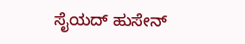ಸೈಯದ್ ಹುಸೇನ್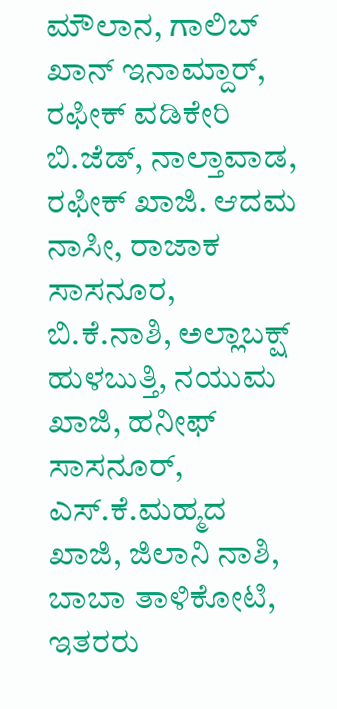ಮೌಲಾನ, ಗಾಲಿಬ್ ಖಾನ್ ಇನಾಮ್ದಾರ್, ರಫೀಕ್ ವಡಿಕೇರಿ ಬಿ.ಜೆಡ್, ನಾಲ್ತಾವಾಡ, ರಫೀಕ್ ಖಾಜಿ. ಆದಮ ನಾಸೀ, ರಾಜಾಕ ಸಾಸನೂರ, ಬಿ.ಕೆ.ನಾಶಿ, ಅಲ್ಲಾಬಕ್ಷ್ ಹುಳಬುತ್ತಿ, ನಯುಮ ಖಾಜಿ, ಹನೀಫ್ ಸಾಸನೂರ್, ಎಸ್.ಕೆ.ಮಹ್ಮದ ಖಾಜಿ, ಜಿಲಾನಿ ನಾಶಿ, ಬಾಬಾ ತಾಳಿಕೋಟಿ, ಇತರರು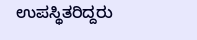ಉಪಸ್ಥಿತರಿದ್ದರು